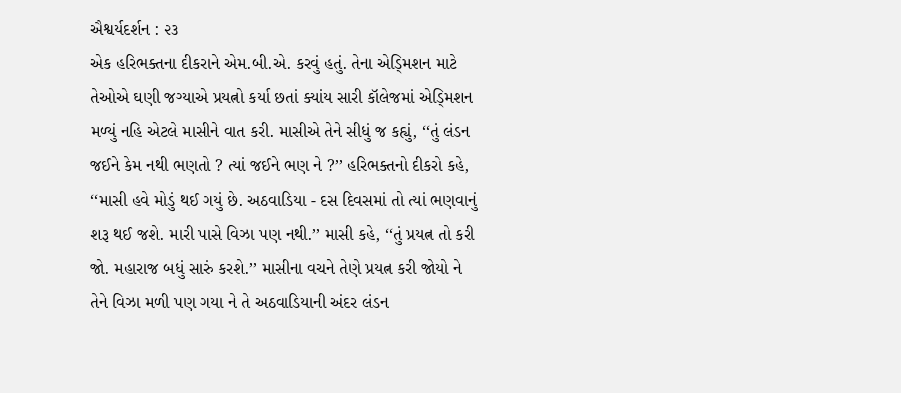ઐશ્વર્યદર્શન : ૨૩
એક હરિભક્તના દીકરાને એમ.બી.એ. કરવું હતું. તેના એડ્મિશન માટે તેઓએ ઘણી જગ્યાએ પ્રયત્નો કર્યા છતાં ક્યાંય સારી કૉલેજમાં એડ્મિશન મળ્યું નહિ એટલે માસીને વાત કરી. માસીએ તેને સીધું જ કહ્યું, ‘‘તું લંડન જઈને કેમ નથી ભણતો ? ત્યાં જઈને ભણ ને ?’’ હરિભક્તનો દીકરો કહે, ‘‘માસી હવે મોડું થઈ ગયું છે. અઠવાડિયા - દસ દિવસમાં તો ત્યાં ભણવાનું શરૂ થઈ જશે. મારી પાસે વિઝા પણ નથી.’’ માસી કહે, ‘‘તું પ્રયત્ન તો કરી જો. મહારાજ બધું સારું કરશે.’’ માસીના વચને તેણે પ્રયત્ન કરી જોયો ને તેને વિઝા મળી પણ ગયા ને તે અઠવાડિયાની અંદર લંડન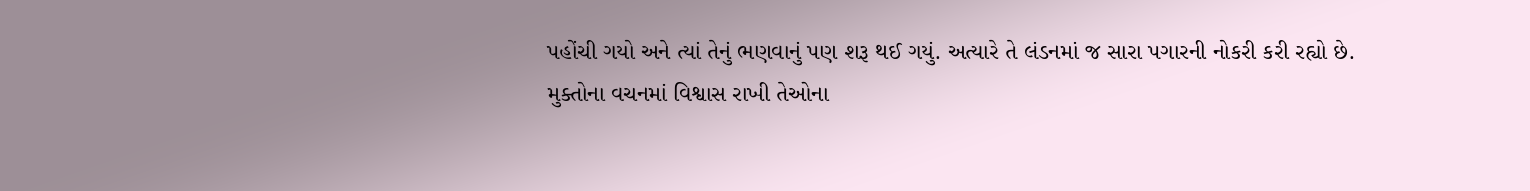પહોંચી ગયો અને ત્યાં તેનું ભણવાનું પણ શરૂ થઈ ગયું. અત્યારે તે લંડનમાં જ સારા પગારની નોકરી કરી રહ્યો છે.
મુક્તોના વચનમાં વિશ્વાસ રાખી તેઓના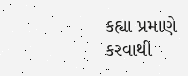કહ્યા પ્રમાણે કરવાથી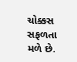ચોક્કસ સફળતા મળે છે.